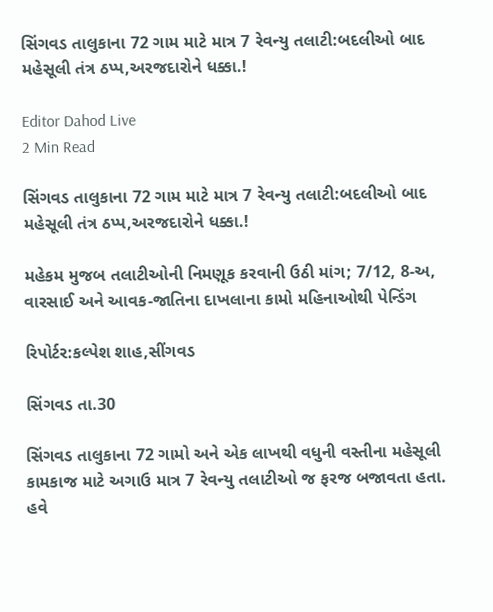સિંગવડ તાલુકાના 72 ગામ માટે માત્ર 7 રેવન્યુ તલાટી:બદલીઓ બાદ મહેસૂલી તંત્ર ઠપ્પ,અરજદારોને ધક્કા.!

Editor Dahod Live
2 Min Read

સિંગવડ તાલુકાના 72 ગામ માટે માત્ર 7 રેવન્યુ તલાટી:બદલીઓ બાદ મહેસૂલી તંત્ર ઠપ્પ,અરજદારોને ધક્કા.!

મહેકમ મુજબ તલાટીઓની નિમણૂક કરવાની ઉઠી માંગ; 7/12, 8-અ, વારસાઈ અને આવક-જાતિના દાખલાના કામો મહિનાઓથી પેન્ડિંગ

રિપોર્ટર:કલ્પેશ શાહ,સીંગવડ

સિંગવડ તા.30

સિંગવડ તાલુકાના 72 ગામો અને એક લાખથી વધુની વસ્તીના મહેસૂલી કામકાજ માટે અગાઉ માત્ર 7 રેવન્યુ તલાટીઓ જ ફરજ બજાવતા હતા. હવે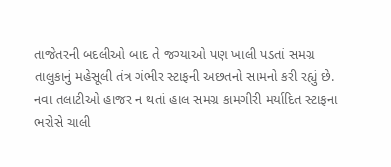તાજેતરની બદલીઓ બાદ તે જગ્યાઓ પણ ખાલી પડતાં સમગ્ર તાલુકાનું મહેસૂલી તંત્ર ગંભીર સ્ટાફની અછતનો સામનો કરી રહ્યું છે. નવા તલાટીઓ હાજર ન થતાં હાલ સમગ્ર કામગીરી મર્યાદિત સ્ટાફના ભરોસે ચાલી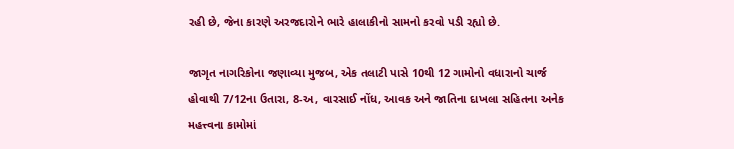રહી છે, જેના કારણે અરજદારોને ભારે હાલાકીનો સામનો કરવો પડી રહ્યો છે.

જાગૃત નાગરિકોના જણાવ્યા મુજબ, એક તલાટી પાસે 10થી 12 ગામોનો વધારાનો ચાર્જ હોવાથી 7/12ના ઉતારા, 8-અ, વારસાઈ નોંધ, આવક અને જાતિના દાખલા સહિતના અનેક મહત્ત્વના કામોમાં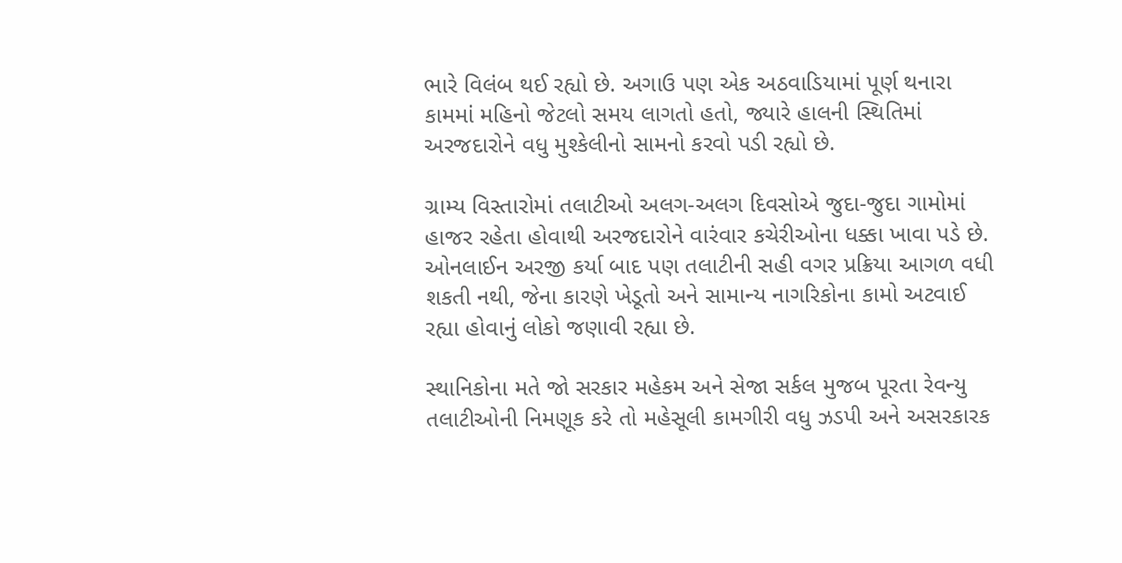ભારે વિલંબ થઈ રહ્યો છે. અગાઉ પણ એક અઠવાડિયામાં પૂર્ણ થનારા કામમાં મહિનો જેટલો સમય લાગતો હતો, જ્યારે હાલની સ્થિતિમાં અરજદારોને વધુ મુશ્કેલીનો સામનો કરવો પડી રહ્યો છે.

ગ્રામ્ય વિસ્તારોમાં તલાટીઓ અલગ-અલગ દિવસોએ જુદા-જુદા ગામોમાં હાજર રહેતા હોવાથી અરજદારોને વારંવાર કચેરીઓના ધક્કા ખાવા પડે છે. ઓનલાઈન અરજી કર્યા બાદ પણ તલાટીની સહી વગર પ્રક્રિયા આગળ વધી શકતી નથી, જેના કારણે ખેડૂતો અને સામાન્ય નાગરિકોના કામો અટવાઈ રહ્યા હોવાનું લોકો જણાવી રહ્યા છે.

સ્થાનિકોના મતે જો સરકાર મહેકમ અને સેજા સર્કલ મુજબ પૂરતા રેવન્યુ તલાટીઓની નિમણૂક કરે તો મહેસૂલી કામગીરી વધુ ઝડપી અને અસરકારક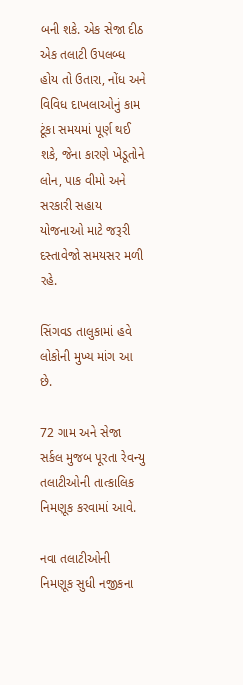બની શકે. એક સેજા દીઠ એક તલાટી ઉપલબ્ધ હોય તો ઉતારા, નોંધ અને વિવિધ દાખલાઓનું કામ ટૂંકા સમયમાં પૂર્ણ થઈ શકે, જેના કારણે ખેડૂતોને લોન, પાક વીમો અને સરકારી સહાય યોજનાઓ માટે જરૂરી દસ્તાવેજો સમયસર મળી રહે.

સિંગવડ તાલુકામાં હવે લોકોની મુખ્ય માંગ આ છે.

72 ગામ અને સેજા સર્કલ મુજબ પૂરતા રેવન્યુ તલાટીઓની તાત્કાલિક નિમણૂક કરવામાં આવે.

નવા તલાટીઓની નિમણૂક સુધી નજીકના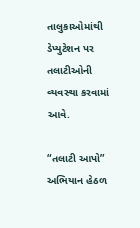તાલુકાઓમાંથી ડેપ્યુટેશન પર તલાટીઓની વ્યવસ્થા કરવામાં આવે.

“તલાટી આપો” અભિયાન હેઠળ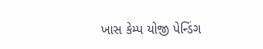ખાસ કેમ્પ યોજી પેન્ડિંગ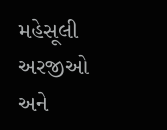મહેસૂલી અરજીઓ અને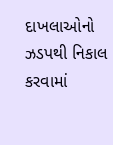દાખલાઓનો ઝડપથી નિકાલ કરવામાં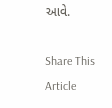આવે.

Share This Article